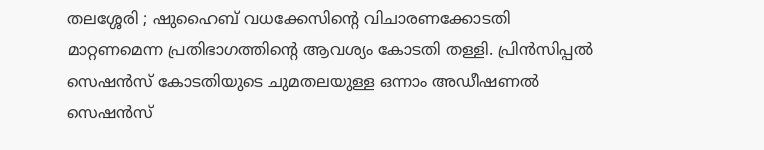തലശ്ശേരി ; ഷുഹൈബ് വധക്കേസിന്റെ വിചാരണക്കോടതി മാറ്റണമെന്ന പ്രതിഭാഗത്തിന്റെ ആവശ്യം കോടതി തള്ളി. പ്രിൻസിപ്പൽ സെഷൻസ് കോടതിയുടെ ചുമതലയുള്ള ഒന്നാം അഡീഷണൽ സെഷൻസ്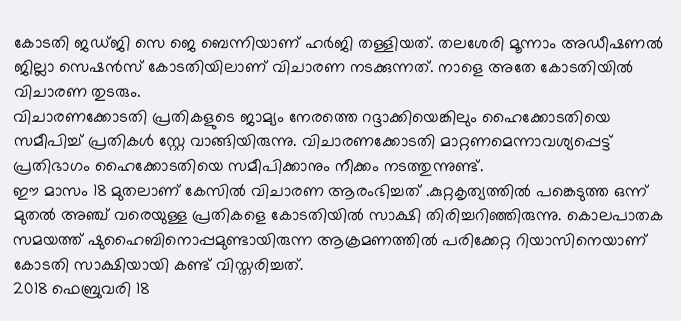കോടതി ജഡ്ജി സെ ജെ ബെന്നിയാണ് ഹർജി തള്ളിയത്. തലശേരി മൂന്നാം അഡീഷണൽ ജില്ലാ സെഷൻസ് കോടതിയിലാണ് വിചാരണ നടക്കുന്നത്. നാളെ അതേ കോടതിയിൽ വിചാരണ തുടരും.
വിചാരണക്കോടതി പ്രതികളുടെ ജാമ്യം നേരത്തെ റദ്ദാക്കിയെങ്കിലും ഹൈക്കോടതിയെ സമീപിച്ച് പ്രതികൾ സ്റ്റേ വാങ്ങിയിരുന്നു. വിചാരണക്കോടതി മാറ്റണമെന്നാവശ്യപ്പെട്ട് പ്രതിഭാഗം ഹൈക്കോടതിയെ സമീപിക്കാനും നീക്കം നടത്തുന്നുണ്ട്.
ഈ മാസം 18 മുതലാണ് കേസിൽ വിചാരണ ആരംഭിച്ചത് .കുറ്റകൃത്യത്തിൽ പങ്കെടുത്ത ഒന്ന് മുതൽ അഞ്ച് വരെയുള്ള പ്രതികളെ കോടതിയിൽ സാക്ഷി തിരിച്ചറിഞ്ഞിരുന്നു. കൊലപാതക സമയത്ത് ഷുഹൈബിനൊപ്പമുണ്ടായിരുന്ന ആക്രമണത്തിൽ പരിക്കേറ്റ റിയാസിനെയാണ് കോടതി സാക്ഷിയായി കണ്ട് വിസ്തരിച്ചത്.
2018 ഫെബ്രുവരി 18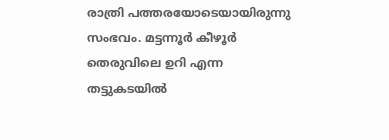രാത്രി പത്തരയോടെയായിരുന്നു സംഭവം. മട്ടന്നൂർ കീഴൂർ തെരുവിലെ ഉറി എന്ന തട്ടുകടയിൽ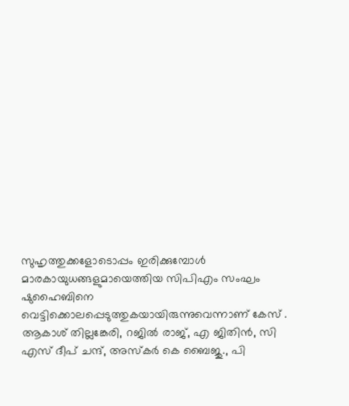സുഹൃത്തുക്കളോടൊപ്പം ഇരിക്കുമ്പോൾ മാരകായുധങ്ങളുമായെത്തിയ സിപിഎം സംഘം ഷുഹൈബിനെ വെട്ടിക്കൊലപ്പെടുത്തുകയായിരുന്നുവെന്നാണ് കേസ് .
ആകാശ് തില്ലങ്കേരി, റജിൽ രാജ്, എ ജിതിൻ, സി എസ് ദീപ് ചന്ദ്, അസ്കർ കെ ബൈജു., പി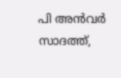പി അൻവർ സാദത്ത്,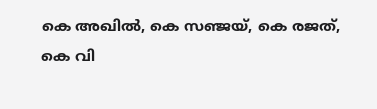കെ അഖിൽ, കെ സഞ്ജയ്, കെ രജത്, കെ വി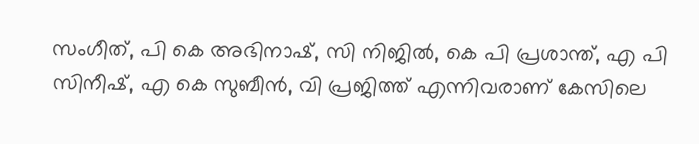സംഗീത്, പി കെ അഭിനാഷ്, സി നിജിൽ, കെ പി പ്രശാന്ത്, എ പി സിനീഷ്, എ കെ സുബീൻ, വി പ്രജിത്ത് എന്നിവരാണ് കേസിലെ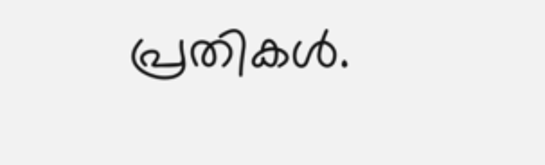പ്രതികൾ.